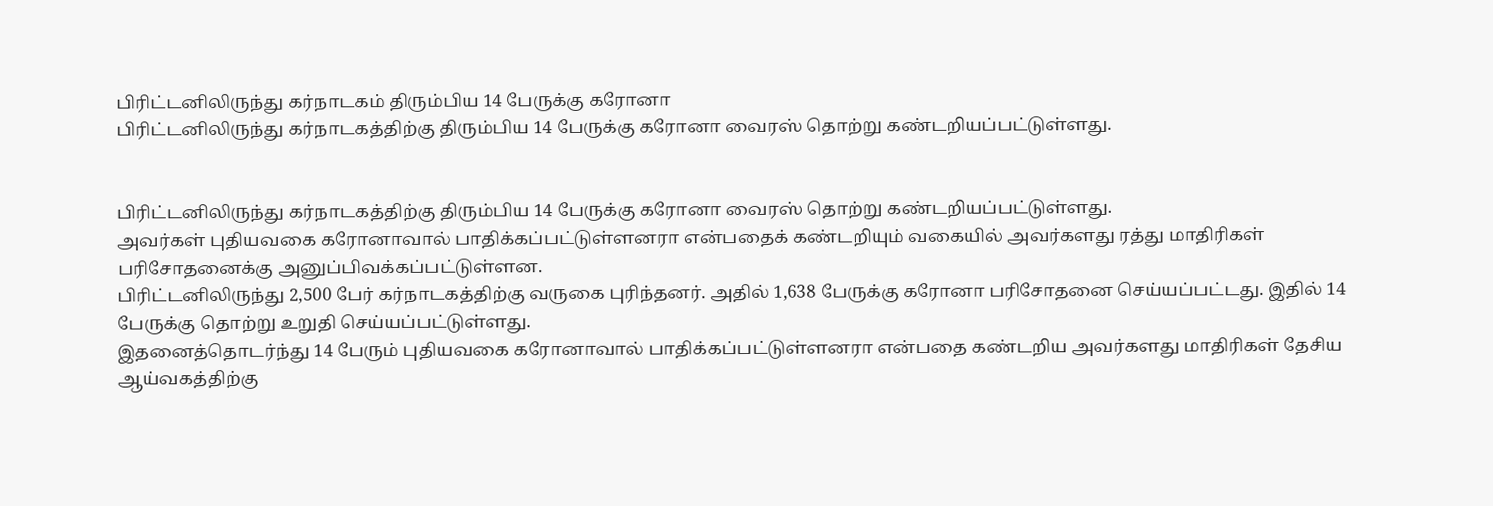பிரிட்டனிலிருந்து கர்நாடகம் திரும்பிய 14 பேருக்கு கரோனா
பிரிட்டனிலிருந்து கர்நாடகத்திற்கு திரும்பிய 14 பேருக்கு கரோனா வைரஸ் தொற்று கண்டறியப்பட்டுள்ளது.


பிரிட்டனிலிருந்து கர்நாடகத்திற்கு திரும்பிய 14 பேருக்கு கரோனா வைரஸ் தொற்று கண்டறியப்பட்டுள்ளது.
அவர்கள் புதியவகை கரோனாவால் பாதிக்கப்பட்டுள்ளனரா என்பதைக் கண்டறியும் வகையில் அவர்களது ரத்து மாதிரிகள் பரிசோதனைக்கு அனுப்பிவக்கப்பட்டுள்ளன.
பிரிட்டனிலிருந்து 2,500 பேர் கர்நாடகத்திற்கு வருகை புரிந்தனர். அதில் 1,638 பேருக்கு கரோனா பரிசோதனை செய்யப்பட்டது. இதில் 14 பேருக்கு தொற்று உறுதி செய்யப்பட்டுள்ளது.
இதனைத்தொடர்ந்து 14 பேரும் புதியவகை கரோனாவால் பாதிக்கப்பட்டுள்ளனரா என்பதை கண்டறிய அவர்களது மாதிரிகள் தேசிய ஆய்வகத்திற்கு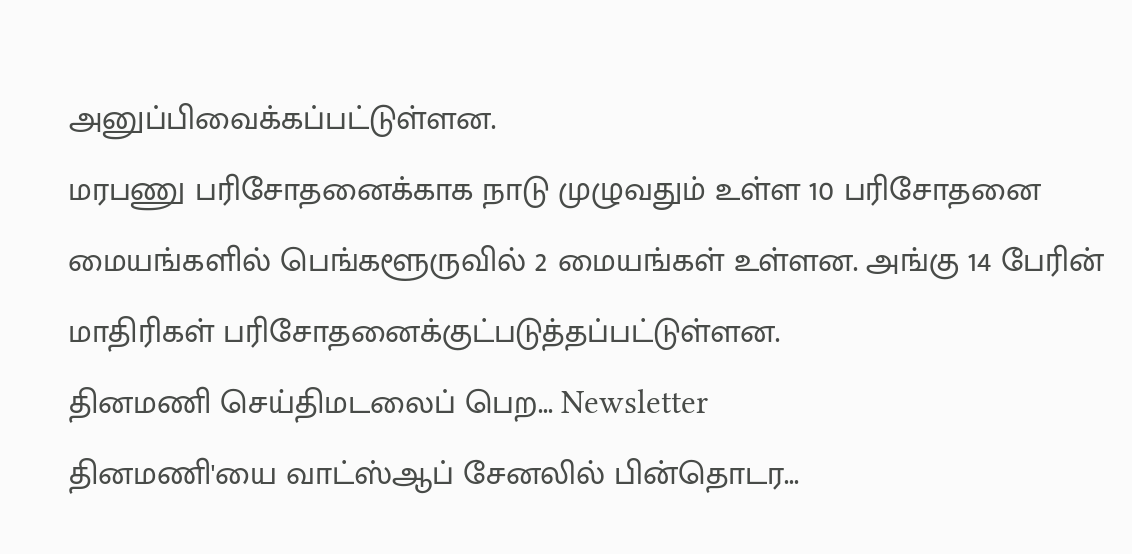அனுப்பிவைக்கப்பட்டுள்ளன.
மரபணு பரிசோதனைக்காக நாடு முழுவதும் உள்ள 10 பரிசோதனை மையங்களில் பெங்களூருவில் 2 மையங்கள் உள்ளன. அங்கு 14 பேரின் மாதிரிகள் பரிசோதனைக்குட்படுத்தப்பட்டுள்ளன.
தினமணி செய்திமடலைப் பெற... Newsletter
தினமணி'யை வாட்ஸ்ஆப் சேனலில் பின்தொடர...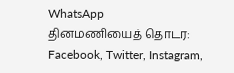WhatsApp
தினமணியைத் தொடர: Facebook, Twitter, Instagram,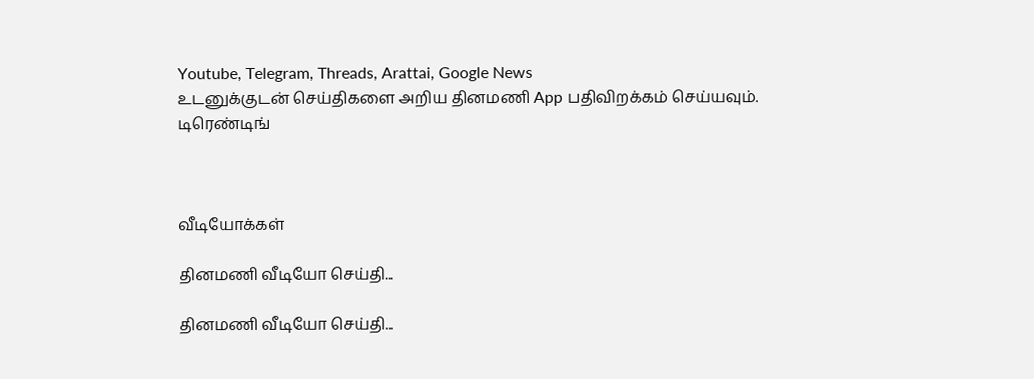Youtube, Telegram, Threads, Arattai, Google News
உடனுக்குடன் செய்திகளை அறிய தினமணி App பதிவிறக்கம் செய்யவும்.
டிரெண்டிங்



வீடியோக்கள்

தினமணி வீடியோ செய்தி...

தினமணி வீடியோ செய்தி...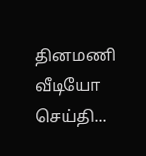தினமணி வீடியோ செய்தி...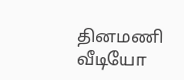தினமணி வீடியோ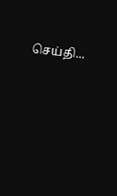செய்தி...